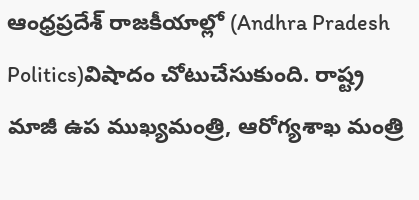ఆంధ్రప్రదేశ్ రాజకీయాల్లో (Andhra Pradesh Politics)విషాదం చోటుచేసుకుంది. రాష్ట్ర మాజీ ఉప ముఖ్యమంత్రి, ఆరోగ్యశాఖ మంత్రి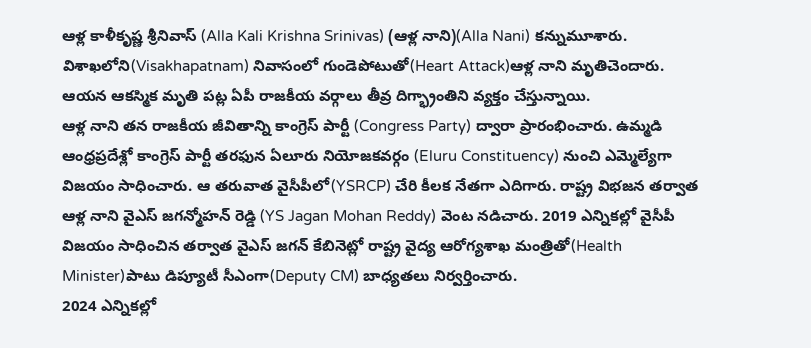ఆళ్ల కాళీకృష్ణ శ్రీనివాస్ (Alla Kali Krishna Srinivas) (ఆళ్ల నాని)(Alla Nani) కన్నుమూశారు. విశాఖలోని(Visakhapatnam) నివాసంలో గుండెపోటుతో(Heart Attack)ఆళ్ల నాని మృతిచెందారు. ఆయన ఆకస్మిక మృతి పట్ల ఏపీ రాజకీయ వర్గాలు తీవ్ర దిగ్భ్రాంతిని వ్యక్తం చేస్తున్నాయి.
ఆళ్ల నాని తన రాజకీయ జీవితాన్ని కాంగ్రెస్ పార్టీ (Congress Party) ద్వారా ప్రారంభించారు. ఉమ్మడి ఆంధ్రప్రదేశ్లో కాంగ్రెస్ పార్టీ తరఫున ఏలూరు నియోజకవర్గం (Eluru Constituency) నుంచి ఎమ్మెల్యేగా విజయం సాధించారు. ఆ తరువాత వైసీపీలో(YSRCP) చేరి కీలక నేతగా ఎదిగారు. రాష్ట్ర విభజన తర్వాత ఆళ్ల నాని వైఎస్ జగన్మోహన్ రెడ్డి (YS Jagan Mohan Reddy) వెంట నడిచారు. 2019 ఎన్నికల్లో వైసీపీ విజయం సాధించిన తర్వాత వైఎస్ జగన్ కేబినెట్లో రాష్ట్ర వైద్య ఆరోగ్యశాఖ మంత్రితో(Health Minister)పాటు డిప్యూటీ సీఎంగా(Deputy CM) బాధ్యతలు నిర్వర్తించారు.
2024 ఎన్నికల్లో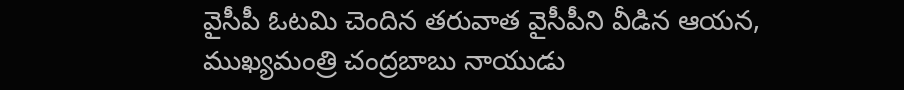వైసీపీ ఓటమి చెందిన తరువాత వైసీపీని వీడిన ఆయన, ముఖ్యమంత్రి చంద్రబాబు నాయుడు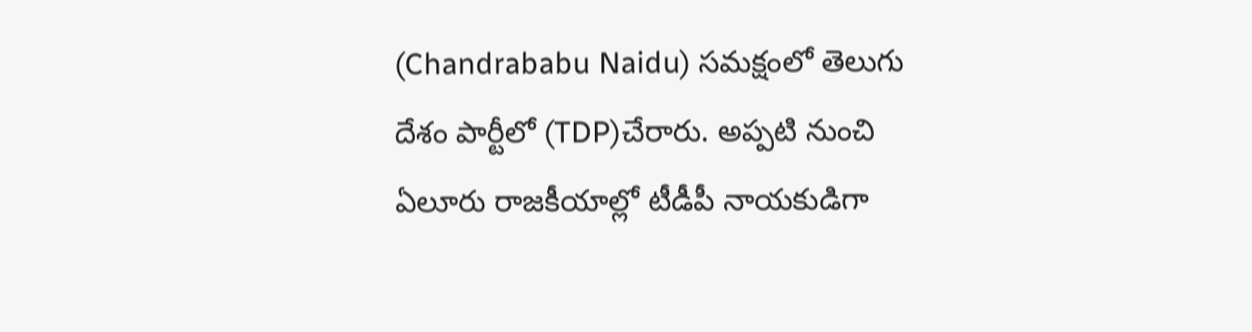(Chandrababu Naidu) సమక్షంలో తెలుగు దేశం పార్టీలో (TDP)చేరారు. అప్పటి నుంచి ఏలూరు రాజకీయాల్లో టీడీపీ నాయకుడిగా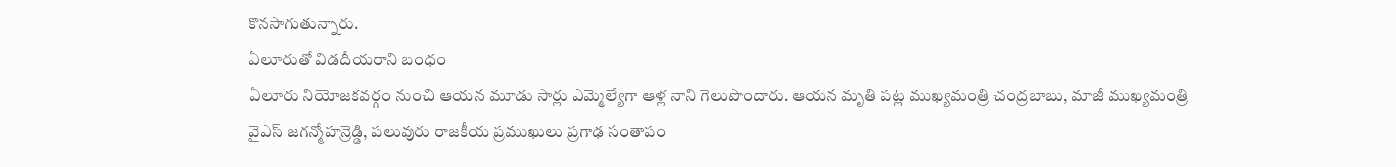కొనసాగుతున్నారు.
ఏలూరుతో విడదీయరాని బంధం
ఏలూరు నియోజకవర్గం నుంచి ఆయన మూడు సార్లు ఎమ్మెల్యేగా ఆళ్ల నాని గెలుపొందారు. ఆయన మృతి పట్ల ముఖ్యమంత్రి చంద్రబాబు, మాజీ ముఖ్యమంత్రి వైఎస్ జగన్మోహన్రెడ్డి, పలువురు రాజకీయ ప్రముఖులు ప్రగాఢ సంతాపం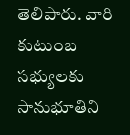తెలిపారు. వారి కుటుంబ సభ్యులకు సానుభూతిని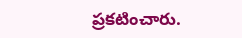ప్రకటించారు.